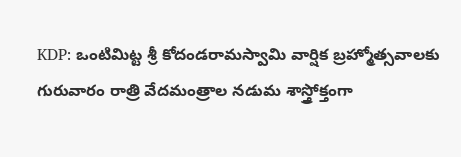KDP: ఒంటిమిట్ట శ్రీ కోదండరామస్వామి వార్షిక బ్రహ్మోత్సవాలకు గురువారం రాత్రి వేదమంత్రాల నడుమ శాస్త్రోక్తంగా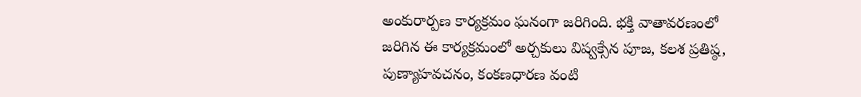అంకురార్పణ కార్యక్రమం ఘనంగా జరిగింది. భక్తి వాతావరణంలో జరిగిన ఈ కార్యక్రమంలో అర్చకులు విష్వక్సేన పూజ, కలశ ప్రతిష్ఠ, పుణ్యాహవచనం, కంకణధారణ వంటి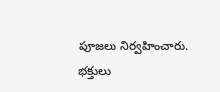పూజలు నిర్వహించారు. భక్తులు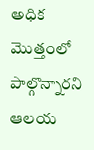అధిక మొత్తంలో పాల్గొన్నారని ఆలయ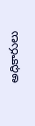అధికారులు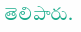తెలిపారు.